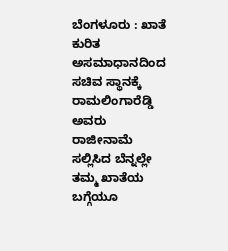ಬೆಂಗಳೂರು : ಖಾತೆ ಕುರಿತ ಅಸಮಾಧಾನದಿಂದ ಸಚಿವ ಸ್ಥಾನಕ್ಕೆ ರಾಮಲಿಂಗಾರೆಡ್ಡಿ ಅವರು ರಾಜೀನಾಮೆ ಸಲ್ಲಿಸಿದ ಬೆನ್ನಲ್ಲೇ ತಮ್ಮ ಖಾತೆಯ ಬಗ್ಗೆಯೂ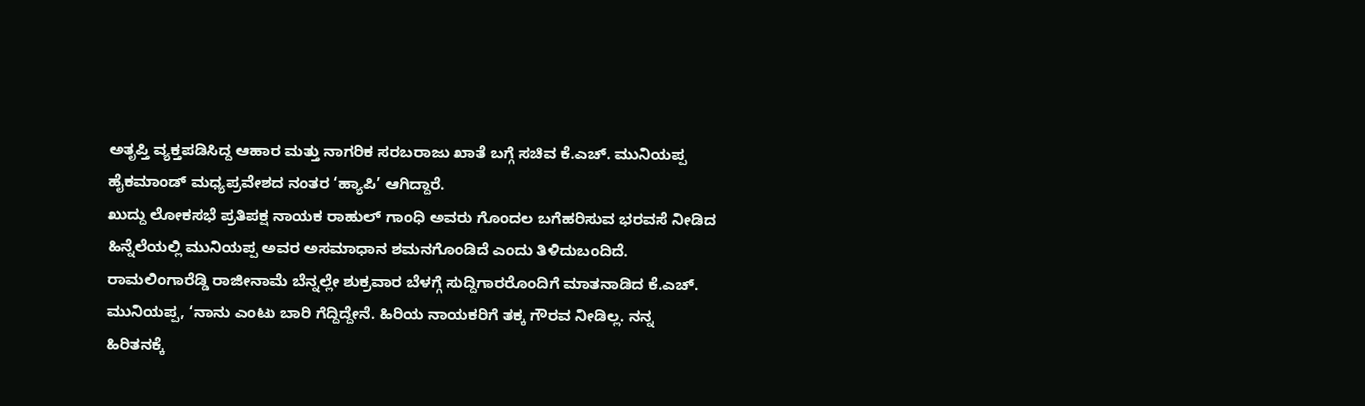ಅತೃಪ್ತಿ ವ್ಯಕ್ತಪಡಿಸಿದ್ದ ಆಹಾರ ಮತ್ತು ನಾಗರಿಕ ಸರಬರಾಜು ಖಾತೆ ಬಗ್ಗೆ ಸಚಿವ ಕೆ.ಎಚ್. ಮುನಿಯಪ್ಪ ಹೈಕಮಾಂಡ್ ಮಧ್ಯಪ್ರವೇಶದ ನಂತರ ‘ಹ್ಯಾಪಿ’ ಆಗಿದ್ದಾರೆ.
ಖುದ್ದು ಲೋಕಸಭೆ ಪ್ರತಿಪಕ್ಷ ನಾಯಕ ರಾಹುಲ್ ಗಾಂಧಿ ಅವರು ಗೊಂದಲ ಬಗೆಹರಿಸುವ ಭರವಸೆ ನೀಡಿದ ಹಿನ್ನೆಲೆಯಲ್ಲಿ ಮುನಿಯಪ್ಪ ಅವರ ಅಸಮಾಧಾನ ಶಮನಗೊಂಡಿದೆ ಎಂದು ತಿಳಿದುಬಂದಿದೆ.
ರಾಮಲಿಂಗಾರೆಡ್ಡಿ ರಾಜೀನಾಮೆ ಬೆನ್ನಲ್ಲೇ ಶುಕ್ರವಾರ ಬೆಳಗ್ಗೆ ಸುದ್ದಿಗಾರರೊಂದಿಗೆ ಮಾತನಾಡಿದ ಕೆ.ಎಚ್. ಮುನಿಯಪ್ಪ, ‘ನಾನು ಎಂಟು ಬಾರಿ ಗೆದ್ದಿದ್ದೇನೆ. ಹಿರಿಯ ನಾಯಕರಿಗೆ ತಕ್ಕ ಗೌರವ ನೀಡಿಲ್ಲ. ನನ್ನ ಹಿರಿತನಕ್ಕೆ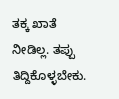ತಕ್ಕ ಖಾತೆ ನೀಡಿಲ್ಲ. ತಪ್ಪು ತಿದ್ದಿಕೊಳ್ಳಬೇಕು.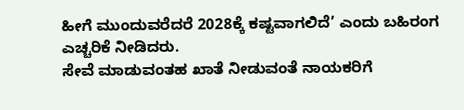ಹೀಗೆ ಮುಂದುವರೆದರೆ 2028ಕ್ಕೆ ಕಷ್ಟವಾಗಲಿದೆ’ ಎಂದು ಬಹಿರಂಗ ಎಚ್ಚರಿಕೆ ನೀಡಿದರು.
ಸೇವೆ ಮಾಡುವಂತಹ ಖಾತೆ ನೀಡುವಂತೆ ನಾಯಕರಿಗೆ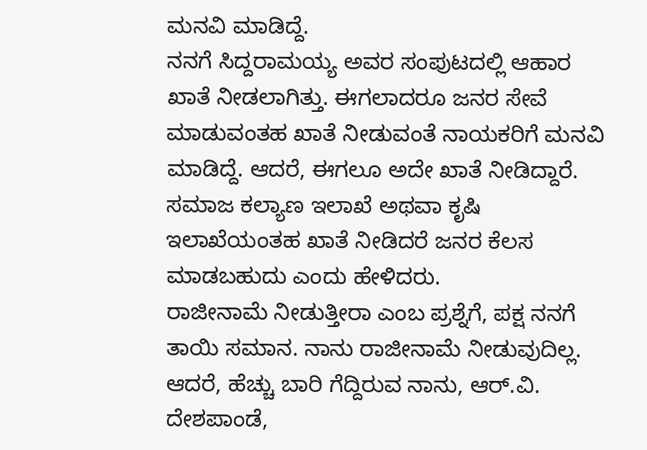ಮನವಿ ಮಾಡಿದ್ದೆ.
ನನಗೆ ಸಿದ್ದರಾಮಯ್ಯ ಅವರ ಸಂಪುಟದಲ್ಲಿ ಆಹಾರ ಖಾತೆ ನೀಡಲಾಗಿತ್ತು. ಈಗಲಾದರೂ ಜನರ ಸೇವೆ ಮಾಡುವಂತಹ ಖಾತೆ ನೀಡುವಂತೆ ನಾಯಕರಿಗೆ ಮನವಿ ಮಾಡಿದ್ದೆ. ಆದರೆ, ಈಗಲೂ ಅದೇ ಖಾತೆ ನೀಡಿದ್ದಾರೆ. ಸಮಾಜ ಕಲ್ಯಾಣ ಇಲಾಖೆ ಅಥವಾ ಕೃಷಿ ಇಲಾಖೆಯಂತಹ ಖಾತೆ ನೀಡಿದರೆ ಜನರ ಕೆಲಸ ಮಾಡಬಹುದು ಎಂದು ಹೇಳಿದರು.
ರಾಜೀನಾಮೆ ನೀಡುತ್ತೀರಾ ಎಂಬ ಪ್ರಶ್ನೆಗೆ, ಪಕ್ಷ ನನಗೆ ತಾಯಿ ಸಮಾನ. ನಾನು ರಾಜೀನಾಮೆ ನೀಡುವುದಿಲ್ಲ. ಆದರೆ, ಹೆಚ್ಚು ಬಾರಿ ಗೆದ್ದಿರುವ ನಾನು, ಆರ್.ವಿ. ದೇಶಪಾಂಡೆ,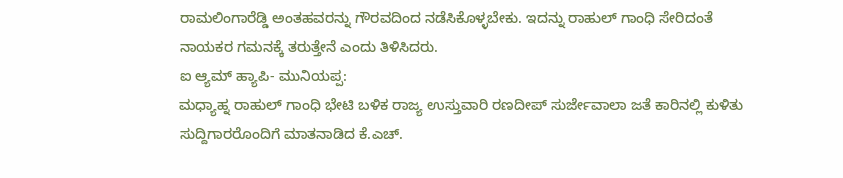ರಾಮಲಿಂಗಾರೆಡ್ಡಿ ಅಂತಹವರನ್ನು ಗೌರವದಿಂದ ನಡೆಸಿಕೊಳ್ಳಬೇಕು. ಇದನ್ನು ರಾಹುಲ್ ಗಾಂಧಿ ಸೇರಿದಂತೆ ನಾಯಕರ ಗಮನಕ್ಕೆ ತರುತ್ತೇನೆ ಎಂದು ತಿಳಿಸಿದರು.
ಐ ಆ್ಯಮ್ ಹ್ಯಾಪಿ- ಮುನಿಯಪ್ಪ:
ಮಧ್ಯಾಹ್ನ ರಾಹುಲ್ ಗಾಂಧಿ ಭೇಟಿ ಬಳಿಕ ರಾಜ್ಯ ಉಸ್ತುವಾರಿ ರಣದೀಪ್ ಸುರ್ಜೇವಾಲಾ ಜತೆ ಕಾರಿನಲ್ಲಿ ಕುಳಿತು ಸುದ್ದಿಗಾರರೊಂದಿಗೆ ಮಾತನಾಡಿದ ಕೆ.ಎಚ್.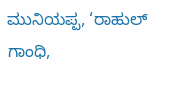ಮುನಿಯಪ್ಪ, ‘ರಾಹುಲ್ ಗಾಂಧಿ,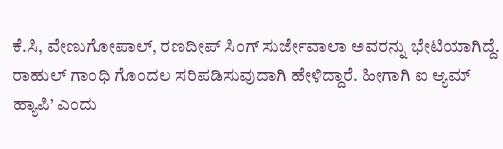ಕೆ.ಸಿ, ವೇಣುಗೋಪಾಲ್, ರಣದೀಪ್ ಸಿಂಗ್ ಸುರ್ಜೇವಾಲಾ ಅವರನ್ನು ಭೇಟಿಯಾಗಿದ್ದೆ. ರಾಹುಲ್ ಗಾಂಧಿ ಗೊಂದಲ ಸರಿಪಡಿಸುವುದಾಗಿ ಹೇಳಿದ್ದಾರೆ. ಹೀಗಾಗಿ ಐ ಆ್ಯಮ್ ಹ್ಯಾಪಿ’ ಎಂದು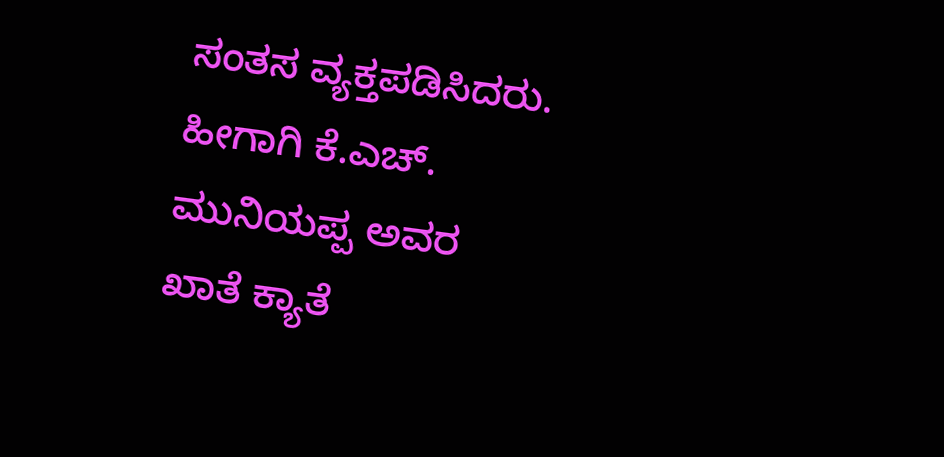ಸಂತಸ ವ್ಯಕ್ತಪಡಿಸಿದರು. ಹೀಗಾಗಿ ಕೆ.ಎಚ್. ಮುನಿಯಪ್ಪ ಅವರ ಖಾತೆ ಕ್ಯಾತೆ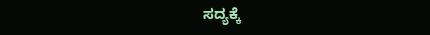ಸದ್ಯಕ್ಕೆ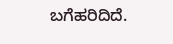ಬಗೆಹರಿದಿದೆ.